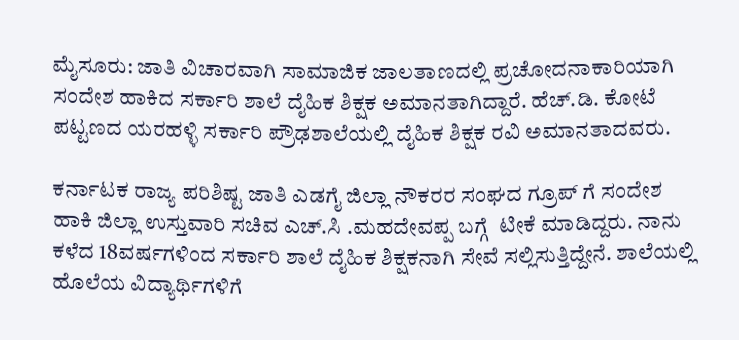ಮೈಸೂರು: ಜಾತಿ ವಿಚಾರವಾಗಿ ಸಾಮಾಜಿಕ ಜಾಲತಾಣದಲ್ಲಿ ಪ್ರಚೋದನಾಕಾರಿಯಾಗಿ ಸಂದೇಶ ಹಾಕಿದ ಸರ್ಕಾರಿ ಶಾಲೆ ದೈಹಿಕ ಶಿಕ್ಷಕ ಅಮಾನತಾಗಿದ್ದಾರೆ. ಹೆಚ್.ಡಿ. ಕೋಟೆ ಪಟ್ಟಣದ ಯರಹಳ್ಳಿ ಸರ್ಕಾರಿ ಪ್ರೌಢಶಾಲೆಯಲ್ಲಿ ದೈಹಿಕ ಶಿಕ್ಷಕ ರವಿ ಅಮಾನತಾದವರು.

ಕರ್ನಾಟಕ ರಾಜ್ಯ ಪರಿಶಿಷ್ಟ ಜಾತಿ ಎಡಗೈ ಜಿಲ್ಲಾ ನೌಕರರ ಸಂಘದ ಗ್ರೂಪ್ ಗೆ ಸಂದೇಶ ಹಾಕಿ ಜಿಲ್ಲಾ ಉಸ್ತುವಾರಿ ಸಚಿವ ಎಚ್.ಸಿ .ಮಹದೇವಪ್ಪ ಬಗ್ಗೆ  ಟೀಕೆ ಮಾಡಿದ್ದರು. ನಾನು ಕಳೆದ 18ವರ್ಷಗಳಿಂದ ಸರ್ಕಾರಿ ಶಾಲೆ ದೈಹಿಕ ಶಿಕ್ಷಕನಾಗಿ ಸೇವೆ ಸಲ್ಲಿಸುತ್ತಿದ್ದೇನೆ. ಶಾಲೆಯಲ್ಲಿ ಹೊಲೆಯ ವಿದ್ಯಾರ್ಥಿಗಳಿಗೆ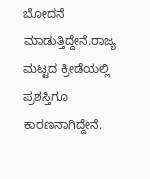ಬೋದನೆ ಮಾಡುತ್ತಿದ್ದೇನೆ.ರಾಜ್ಯ ಮಟ್ಟದ ಕ್ರೀಡೆಯಲ್ಲಿ ಪ್ರಶಸ್ತಿಗೂ ಕಾರಣನಾಗಿದ್ದೇನೆ.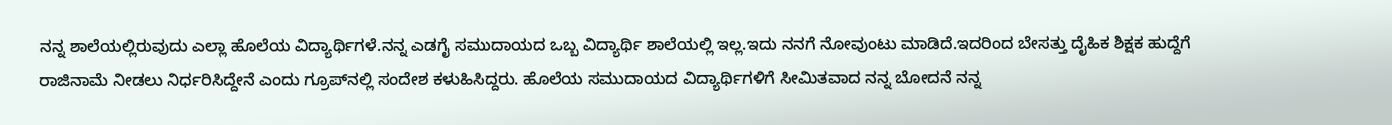ನನ್ನ ಶಾಲೆಯಲ್ಲಿರುವುದು ಎಲ್ಲಾ ಹೊಲೆಯ ವಿದ್ಯಾರ್ಥಿಗಳೆ.ನನ್ನ ಎಡಗೈ ಸಮುದಾಯದ ಒಬ್ಬ ವಿದ್ಯಾರ್ಥಿ ಶಾಲೆಯಲ್ಲಿ ಇಲ್ಲ.ಇದು ನನಗೆ ನೋವುಂಟು ಮಾಡಿದೆ.ಇದರಿಂದ ಬೇಸತ್ತು ದೈಹಿಕ ಶಿಕ್ಷಕ ಹುದ್ದೆಗೆ ರಾಜಿನಾಮೆ ನೀಡಲು ನಿರ್ಧರಿಸಿದ್ದೇನೆ ಎಂದು ಗ್ರೂಪ್‌ನಲ್ಲಿ ಸಂದೇಶ ಕಳುಹಿಸಿದ್ದರು. ಹೊಲೆಯ ಸಮುದಾಯದ ವಿದ್ಯಾರ್ಥಿಗಳಿಗೆ ಸೀಮಿತವಾದ ನನ್ನ ಬೋದನೆ ನನ್ನ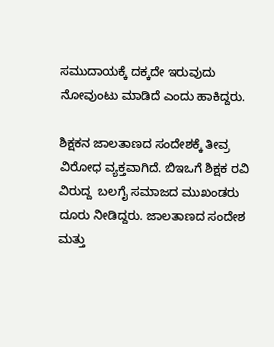ಸಮುದಾಯಕ್ಕೆ ದಕ್ಕದೇ ಇರುವುದು ನೋವುಂಟು ಮಾಡಿದೆ ಎಂದು ಹಾಕಿದ್ದರು.

ಶಿಕ್ಷಕನ ಜಾಲತಾಣದ ಸಂದೇಶಕ್ಕೆ ತೀವ್ರ ವಿರೋಧ ವ್ಯಕ್ತವಾಗಿದೆ. ಬಿಇಒಗೆ ಶಿಕ್ಷಕ ರವಿ ವಿರುದ್ದ  ಬಲಗೈ ಸಮಾಜದ ಮುಖಂಡರು ದೂರು ನೀಡಿದ್ದರು. ಜಾಲತಾಣದ ಸಂದೇಶ ಮತ್ತು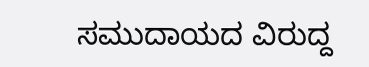ಸಮುದಾಯದ ವಿರುದ್ದ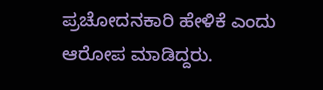ಪ್ರಚೋದನಕಾರಿ ಹೇಳಿಕೆ ಎಂದು ಆರೋಪ ಮಾಡಿದ್ದರು.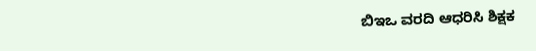ಬಿಇಒ ವರದಿ ಆಧರಿಸಿ ಶಿಕ್ಷಕ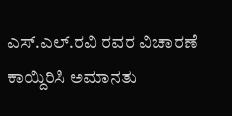ಎಸ್.ಎಲ್.ರವಿ ರವರ ವಿಚಾರಣೆ ಕಾಯ್ದಿರಿಸಿ ಅಮಾನತು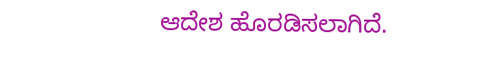ಆದೇಶ ಹೊರಡಿಸಲಾಗಿದೆ.